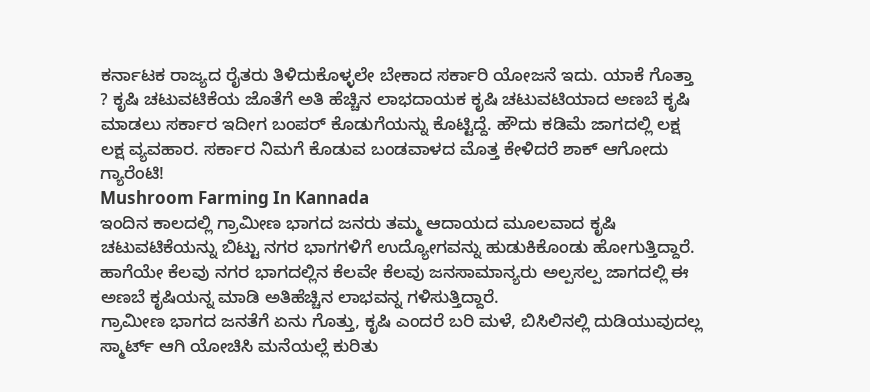ಕರ್ನಾಟಕ ರಾಜ್ಯದ ರೈತರು ತಿಳಿದುಕೊಳ್ಳಲೇ ಬೇಕಾದ ಸರ್ಕಾರಿ ಯೋಜನೆ ಇದು. ಯಾಕೆ ಗೊತ್ತಾ ? ಕೃಷಿ ಚಟುವಟಿಕೆಯ ಜೊತೆಗೆ ಅತಿ ಹೆಚ್ಚಿನ ಲಾಭದಾಯಕ ಕೃಷಿ ಚಟುವಟಿಯಾದ ಅಣಬೆ ಕೃಷಿ ಮಾಡಲು ಸರ್ಕಾರ ಇದೀಗ ಬಂಪರ್ ಕೊಡುಗೆಯನ್ನು ಕೊಟ್ಟಿದ್ದೆ. ಹೌದು ಕಡಿಮೆ ಜಾಗದಲ್ಲಿ ಲಕ್ಷ ಲಕ್ಷ ವ್ಯವಹಾರ. ಸರ್ಕಾರ ನಿಮಗೆ ಕೊಡುವ ಬಂಡವಾಳದ ಮೊತ್ತ ಕೇಳಿದರೆ ಶಾಕ್ ಆಗೋದು ಗ್ಯಾರೆಂಟಿ!
Mushroom Farming In Kannada
ಇಂದಿನ ಕಾಲದಲ್ಲಿ ಗ್ರಾಮೀಣ ಭಾಗದ ಜನರು ತಮ್ಮ ಆದಾಯದ ಮೂಲವಾದ ಕೃಷಿ ಚಟುವಟಿಕೆಯನ್ನು ಬಿಟ್ಟು ನಗರ ಭಾಗಗಳಿಗೆ ಉದ್ಯೋಗವನ್ನು ಹುಡುಕಿಕೊಂಡು ಹೋಗುತ್ತಿದ್ದಾರೆ. ಹಾಗೆಯೇ ಕೆಲವು ನಗರ ಭಾಗದಲ್ಲಿನ ಕೆಲವೇ ಕೆಲವು ಜನಸಾಮಾನ್ಯರು ಅಲ್ಪಸಲ್ಪ ಜಾಗದಲ್ಲಿ ಈ ಅಣಬೆ ಕೃಷಿಯನ್ನ ಮಾಡಿ ಅತಿಹೆಚ್ಚಿನ ಲಾಭವನ್ನ ಗಳಿಸುತ್ತಿದ್ದಾರೆ.
ಗ್ರಾಮೀಣ ಭಾಗದ ಜನತೆಗೆ ಏನು ಗೊತ್ತು, ಕೃಷಿ ಎಂದರೆ ಬರಿ ಮಳೆ, ಬಿಸಿಲಿನಲ್ಲಿ ದುಡಿಯುವುದಲ್ಲ ಸ್ಮಾರ್ಟ್ ಆಗಿ ಯೋಚಿಸಿ ಮನೆಯಲ್ಲೆ ಕುರಿತು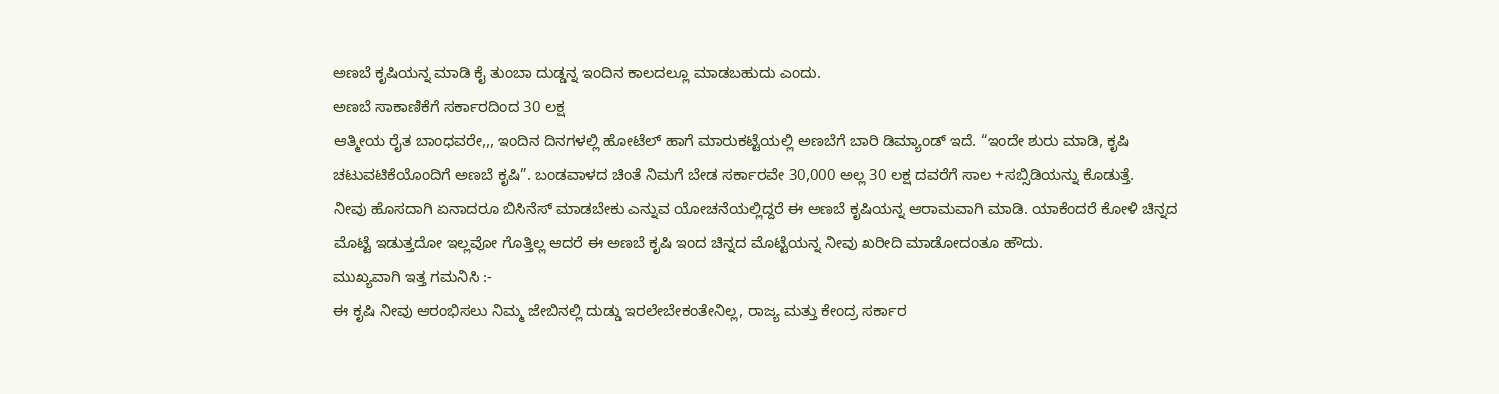ಅಣಬೆ ಕೃಷಿಯನ್ನ ಮಾಡಿ ಕೈ ತುಂಬಾ ದುಡ್ಡನ್ನ ಇಂದಿನ ಕಾಲದಲ್ಲೂ ಮಾಡಬಹುದು ಎಂದು.
ಅಣಬೆ ಸಾಕಾಣಿಕೆಗೆ ಸರ್ಕಾರದಿಂದ 30 ಲಕ್ಷ
ಆತ್ಮೀಯ ರೈತ ಬಾಂಧವರೇ,,, ಇಂದಿನ ದಿನಗಳಲ್ಲಿ ಹೋಟೆಲ್ ಹಾಗೆ ಮಾರುಕಟ್ಟೆಯಲ್ಲಿ ಅಣಬೆಗೆ ಬಾರಿ ಡಿಮ್ಯಾಂಡ್ ಇದೆ. “ಇಂದೇ ಶುರು ಮಾಡಿ, ಕೃಷಿ ಚಟುವಟಿಕೆಯೊಂದಿಗೆ ಅಣಬೆ ಕೃಷಿ”. ಬಂಡವಾಳದ ಚಿಂತೆ ನಿಮಗೆ ಬೇಡ ಸರ್ಕಾರವೇ 30,000 ಅಲ್ಲ 30 ಲಕ್ಷ ದವರೆಗೆ ಸಾಲ +ಸಬ್ಸಿಡಿಯನ್ನು ಕೊಡುತ್ತೆ.
ನೀವು ಹೊಸದಾಗಿ ಏನಾದರೂ ಬಿಸಿನೆಸ್ ಮಾಡಬೇಕು ಎನ್ನುವ ಯೋಚನೆಯಲ್ಲಿದ್ದರೆ ಈ ಅಣಬೆ ಕೃಷಿಯನ್ನ ಆರಾಮವಾಗಿ ಮಾಡಿ. ಯಾಕೆಂದರೆ ಕೋಳಿ ಚಿನ್ನದ ಮೊಟ್ಟೆ ಇಡುತ್ತದೋ ಇಲ್ಲವೋ ಗೊತ್ತಿಲ್ಲ ಆದರೆ ಈ ಅಣಬೆ ಕೃಷಿ ಇಂದ ಚಿನ್ನದ ಮೊಟ್ಟೆಯನ್ನ ನೀವು ಖರೀದಿ ಮಾಡೋದಂತೂ ಹೌದು.
ಮುಖ್ಯವಾಗಿ ಇತ್ತ ಗಮನಿಸಿ :-
ಈ ಕೃಷಿ ನೀವು ಆರಂಭಿಸಲು ನಿಮ್ಮ ಜೇಬಿನಲ್ಲಿ ದುಡ್ಡು ಇರಲೇಬೇಕಂತೇನಿಲ್ಲ, ರಾಜ್ಯ ಮತ್ತು ಕೇಂದ್ರ ಸರ್ಕಾರ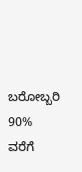ಬರೋಬ್ಬರಿ 90% ವರೆಗೆ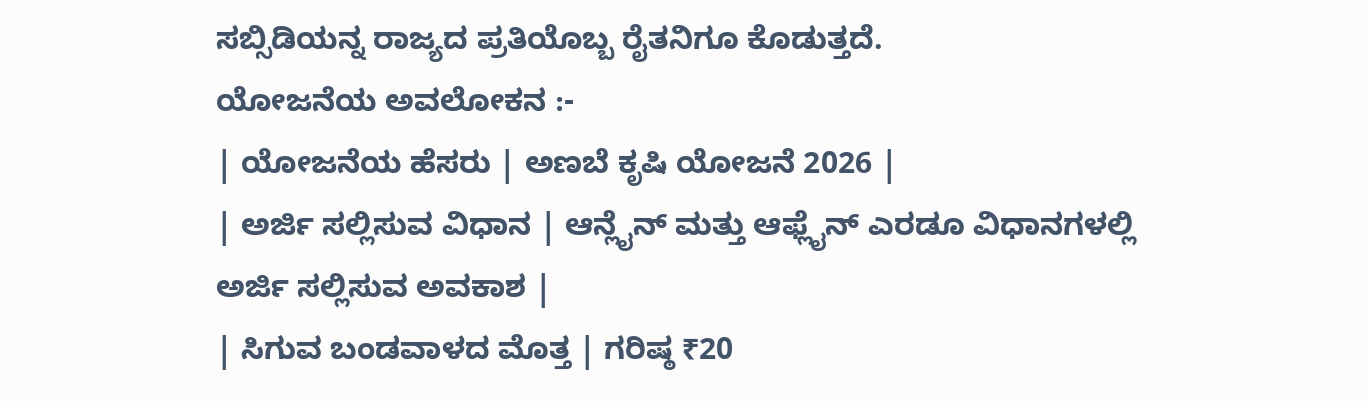ಸಬ್ಸಿಡಿಯನ್ನ ರಾಜ್ಯದ ಪ್ರತಿಯೊಬ್ಬ ರೈತನಿಗೂ ಕೊಡುತ್ತದೆ.
ಯೋಜನೆಯ ಅವಲೋಕನ :-
| ಯೋಜನೆಯ ಹೆಸರು | ಅಣಬೆ ಕೃಷಿ ಯೋಜನೆ 2026 |
| ಅರ್ಜಿ ಸಲ್ಲಿಸುವ ವಿಧಾನ | ಆನ್ಲೈನ್ ಮತ್ತು ಆಫ್ಲೈನ್ ಎರಡೂ ವಿಧಾನಗಳಲ್ಲಿ ಅರ್ಜಿ ಸಲ್ಲಿಸುವ ಅವಕಾಶ |
| ಸಿಗುವ ಬಂಡವಾಳದ ಮೊತ್ತ | ಗರಿಷ್ಠ ₹20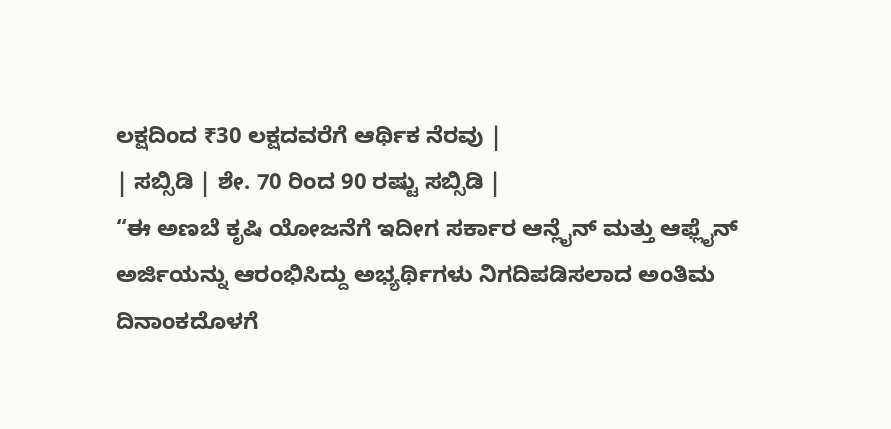ಲಕ್ಷದಿಂದ ₹30 ಲಕ್ಷದವರೆಗೆ ಆರ್ಥಿಕ ನೆರವು |
| ಸಬ್ಸಿಡಿ | ಶೇ. 70 ರಿಂದ 90 ರಷ್ಟು ಸಬ್ಸಿಡಿ |
“ಈ ಅಣಬೆ ಕೃಷಿ ಯೋಜನೆಗೆ ಇದೀಗ ಸರ್ಕಾರ ಆನ್ಲೈನ್ ಮತ್ತು ಆಫ್ಲೈನ್ ಅರ್ಜಿಯನ್ನು ಆರಂಭಿಸಿದ್ದು ಅಭ್ಯರ್ಥಿಗಳು ನಿಗದಿಪಡಿಸಲಾದ ಅಂತಿಮ ದಿನಾಂಕದೊಳಗೆ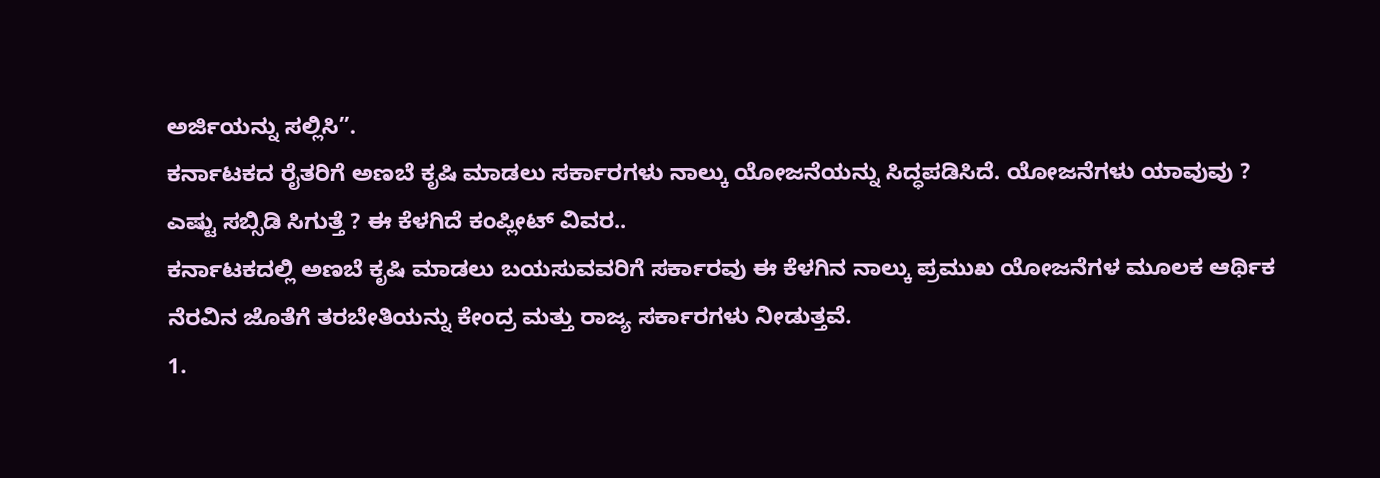ಅರ್ಜಿಯನ್ನು ಸಲ್ಲಿಸಿ”.
ಕರ್ನಾಟಕದ ರೈತರಿಗೆ ಅಣಬೆ ಕೃಷಿ ಮಾಡಲು ಸರ್ಕಾರಗಳು ನಾಲ್ಕು ಯೋಜನೆಯನ್ನು ಸಿದ್ಧಪಡಿಸಿದೆ. ಯೋಜನೆಗಳು ಯಾವುವು ? ಎಷ್ಟು ಸಬ್ಸಿಡಿ ಸಿಗುತ್ತೆ ? ಈ ಕೆಳಗಿದೆ ಕಂಪ್ಲೀಟ್ ವಿವರ..
ಕರ್ನಾಟಕದಲ್ಲಿ ಅಣಬೆ ಕೃಷಿ ಮಾಡಲು ಬಯಸುವವರಿಗೆ ಸರ್ಕಾರವು ಈ ಕೆಳಗಿನ ನಾಲ್ಕು ಪ್ರಮುಖ ಯೋಜನೆಗಳ ಮೂಲಕ ಆರ್ಥಿಕ ನೆರವಿನ ಜೊತೆಗೆ ತರಬೇತಿಯನ್ನು ಕೇಂದ್ರ ಮತ್ತು ರಾಜ್ಯ ಸರ್ಕಾರಗಳು ನೀಡುತ್ತವೆ.
1.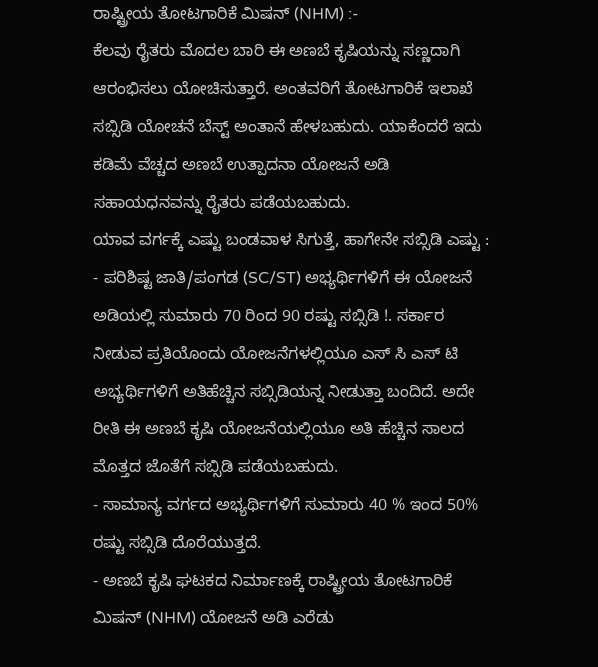ರಾಷ್ಟ್ರೀಯ ತೋಟಗಾರಿಕೆ ಮಿಷನ್ (NHM) :-
ಕೆಲವು ರೈತರು ಮೊದಲ ಬಾರಿ ಈ ಅಣಬೆ ಕೃಷಿಯನ್ನು ಸಣ್ಣದಾಗಿ ಆರಂಭಿಸಲು ಯೋಚಿಸುತ್ತಾರೆ. ಅಂತವರಿಗೆ ತೋಟಗಾರಿಕೆ ಇಲಾಖೆ ಸಬ್ಸಿಡಿ ಯೋಚನೆ ಬೆಸ್ಟ್ ಅಂತಾನೆ ಹೇಳಬಹುದು. ಯಾಕೆಂದರೆ ಇದು ಕಡಿಮೆ ವೆಚ್ಚದ ಅಣಬೆ ಉತ್ಪಾದನಾ ಯೋಜನೆ ಅಡಿ ಸಹಾಯಧನವನ್ನು ರೈತರು ಪಡೆಯಬಹುದು.
ಯಾವ ವರ್ಗಕ್ಕೆ ಎಷ್ಟು ಬಂಡವಾಳ ಸಿಗುತ್ತೆ, ಹಾಗೇನೇ ಸಬ್ಸಿಡಿ ಎಷ್ಟು :
- ಪರಿಶಿಷ್ಟ ಜಾತಿ/ಪಂಗಡ (SC/ST) ಅಭ್ಯರ್ಥಿಗಳಿಗೆ ಈ ಯೋಜನೆ ಅಡಿಯಲ್ಲಿ ಸುಮಾರು 70 ರಿಂದ 90 ರಷ್ಟು ಸಬ್ಸಿಡಿ !. ಸರ್ಕಾರ ನೀಡುವ ಪ್ರತಿಯೊಂದು ಯೋಜನೆಗಳಲ್ಲಿಯೂ ಎಸ್ ಸಿ ಎಸ್ ಟಿ ಅಭ್ಯರ್ಥಿಗಳಿಗೆ ಅತಿಹೆಚ್ಚಿನ ಸಬ್ಸಿಡಿಯನ್ನ ನೀಡುತ್ತಾ ಬಂದಿದೆ. ಅದೇ ರೀತಿ ಈ ಅಣಬೆ ಕೃಷಿ ಯೋಜನೆಯಲ್ಲಿಯೂ ಅತಿ ಹೆಚ್ಚಿನ ಸಾಲದ ಮೊತ್ತದ ಜೊತೆಗೆ ಸಬ್ಸಿಡಿ ಪಡೆಯಬಹುದು.
- ಸಾಮಾನ್ಯ ವರ್ಗದ ಅಭ್ಯರ್ಥಿಗಳಿಗೆ ಸುಮಾರು 40 % ಇಂದ 50% ರಷ್ಟು ಸಬ್ಸಿಡಿ ದೊರೆಯುತ್ತದೆ.
- ಅಣಬೆ ಕೃಷಿ ಘಟಕದ ನಿರ್ಮಾಣಕ್ಕೆ ರಾಷ್ಟ್ರೀಯ ತೋಟಗಾರಿಕೆ ಮಿಷನ್ (NHM) ಯೋಜನೆ ಅಡಿ ಎರೆಡು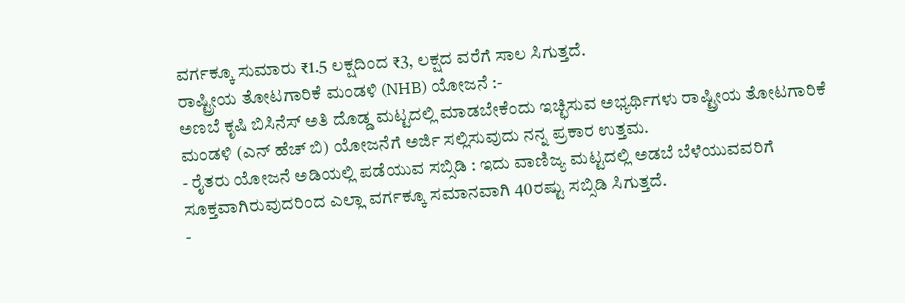ವರ್ಗಕ್ಕೂ ಸುಮಾರು ₹1.5 ಲಕ್ಷದಿಂದ ₹3, ಲಕ್ಷದ ವರೆಗೆ ಸಾಲ ಸಿಗುತ್ತದೆ.
ರಾಷ್ಟ್ರೀಯ ತೋಟಗಾರಿಕೆ ಮಂಡಳಿ (NHB) ಯೋಜನೆ :-
ಅಣಬೆ ಕೃಷಿ ಬಿಸಿನೆಸ್ ಅತಿ ದೊಡ್ಡ ಮಟ್ಟದಲ್ಲಿ ಮಾಡಬೇಕೆಂದು ಇಚ್ಛಿಸುವ ಅಭ್ಯರ್ಥಿಗಳು ರಾಷ್ಟ್ರೀಯ ತೋಟಗಾರಿಕೆ ಮಂಡಳಿ (ಎನ್ ಹೆಚ್ ಬಿ) ಯೋಜನೆಗೆ ಅರ್ಜಿ ಸಲ್ಲಿಸುವುದು ನನ್ನ ಪ್ರಕಾರ ಉತ್ತಮ.
- ರೈತರು ಯೋಜನೆ ಅಡಿಯಲ್ಲಿ ಪಡೆಯುವ ಸಬ್ಸಿಡಿ : ಇದು ವಾಣಿಜ್ಯ ಮಟ್ಟದಲ್ಲಿ ಅಡಬೆ ಬೆಳೆಯುವವರಿಗೆ ಸೂಕ್ತವಾಗಿರುವುದರಿಂದ ಎಲ್ಲಾ ವರ್ಗಕ್ಕೂ ಸಮಾನವಾಗಿ 40ರಷ್ಟು ಸಬ್ಸಿಡಿ ಸಿಗುತ್ತದೆ.
-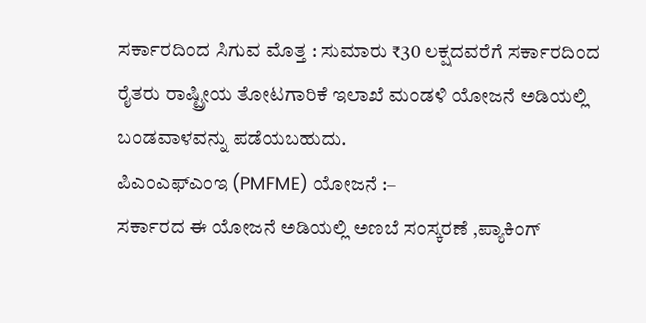ಸರ್ಕಾರದಿಂದ ಸಿಗುವ ಮೊತ್ತ : ಸುಮಾರು ₹30 ಲಕ್ಷದವರೆಗೆ ಸರ್ಕಾರದಿಂದ ರೈತರು ರಾಷ್ಟ್ರೀಯ ತೋಟಗಾರಿಕೆ ಇಲಾಖೆ ಮಂಡಳಿ ಯೋಜನೆ ಅಡಿಯಲ್ಲಿ ಬಂಡವಾಳವನ್ನು ಪಡೆಯಬಹುದು.
ಪಿಎಂಎಫ್ಎಂಇ (PMFME) ಯೋಜನೆ :–
ಸರ್ಕಾರದ ಈ ಯೋಜನೆ ಅಡಿಯಲ್ಲಿ ಅಣಬೆ ಸಂಸ್ಕರಣೆ ,ಪ್ಯಾಕಿಂಗ್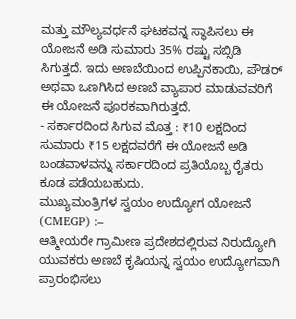ಮತ್ತು ಮೌಲ್ಯವರ್ಧನೆ ಘಟಕವನ್ನ ಸ್ಥಾಪಿಸಲು ಈ ಯೋಜನೆ ಅಡಿ ಸುಮಾರು 35% ರಷ್ಟು ಸಬ್ಸಿಡಿ ಸಿಗುತ್ತದೆ. ಇದು ಅಣಬೆಯಿಂದ ಉಪ್ಪಿನಕಾಯಿ, ಪೌಡರ್ ಅಥವಾ ಒಣಗಿಸಿದ ಅಣಬೆ ವ್ಯಾಪಾರ ಮಾಡುವವರಿಗೆ ಈ ಯೋಜನೆ ಪೂರಕವಾಗಿರುತ್ತದೆ.
- ಸರ್ಕಾರದಿಂದ ಸಿಗುವ ಮೊತ್ತ : ₹10 ಲಕ್ಷದಿಂದ ಸುಮಾರು ₹15 ಲಕ್ಷದವರೆಗೆ ಈ ಯೋಜನೆ ಅಡಿ ಬಂಡವಾಳವನ್ನು ಸರ್ಕಾರದಿಂದ ಪ್ರತಿಯೊಬ್ಬ ರೈತರು ಕೂಡ ಪಡೆಯಬಹುದು.
ಮುಖ್ಯಮಂತ್ರಿಗಳ ಸ್ವಯಂ ಉದ್ಯೋಗ ಯೋಜನೆ (CMEGP) :–
ಆತ್ಮೀಯರೇ ಗ್ರಾಮೀಣ ಪ್ರದೇಶದಲ್ಲಿರುವ ನಿರುದ್ಯೋಗಿ ಯುವಕರು ಅಣಬೆ ಕೃಷಿಯನ್ನ ಸ್ವಯಂ ಉದ್ಯೋಗವಾಗಿ ಪ್ರಾರಂಭಿಸಲು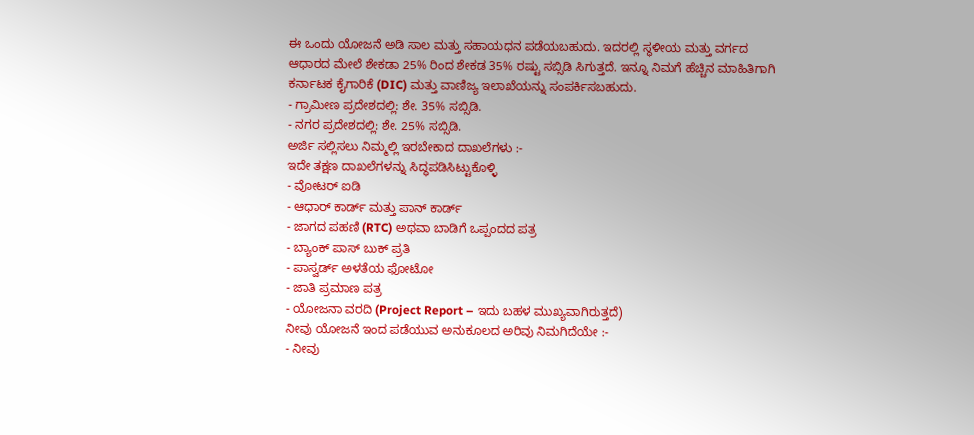ಈ ಒಂದು ಯೋಜನೆ ಅಡಿ ಸಾಲ ಮತ್ತು ಸಹಾಯಧನ ಪಡೆಯಬಹುದು. ಇದರಲ್ಲಿ ಸ್ಥಳೀಯ ಮತ್ತು ವರ್ಗದ ಆಧಾರದ ಮೇಲೆ ಶೇಕಡಾ 25% ರಿಂದ ಶೇಕಡ 35% ರಷ್ಟು ಸಬ್ಸಿಡಿ ಸಿಗುತ್ತದೆ. ಇನ್ನೂ ನಿಮಗೆ ಹೆಚ್ಚಿನ ಮಾಹಿತಿಗಾಗಿ ಕರ್ನಾಟಕ ಕೈಗಾರಿಕೆ (DIC) ಮತ್ತು ವಾಣಿಜ್ಯ ಇಲಾಖೆಯನ್ನು ಸಂಪರ್ಕಿಸಬಹುದು.
- ಗ್ರಾಮೀಣ ಪ್ರದೇಶದಲ್ಲಿ: ಶೇ. 35% ಸಬ್ಸಿಡಿ.
- ನಗರ ಪ್ರದೇಶದಲ್ಲಿ: ಶೇ. 25% ಸಬ್ಸಿಡಿ.
ಅರ್ಜಿ ಸಲ್ಲಿಸಲು ನಿಮ್ಮಲ್ಲಿ ಇರಬೇಕಾದ ದಾಖಲೆಗಳು :-
ಇದೇ ತಕ್ಷಣ ದಾಖಲೆಗಳನ್ನು ಸಿದ್ಧಪಡಿಸಿಟ್ಟುಕೊಳ್ಳಿ
- ವೋಟರ್ ಐಡಿ
- ಆಧಾರ್ ಕಾರ್ಡ್ ಮತ್ತು ಪಾನ್ ಕಾರ್ಡ್
- ಜಾಗದ ಪಹಣಿ (RTC) ಅಥವಾ ಬಾಡಿಗೆ ಒಪ್ಪಂದದ ಪತ್ರ
- ಬ್ಯಾಂಕ್ ಪಾಸ್ ಬುಕ್ ಪ್ರತಿ
- ಪಾಸ್ವರ್ಡ್ ಅಳತೆಯ ಫೋಟೋ
- ಜಾತಿ ಪ್ರಮಾಣ ಪತ್ರ
- ಯೋಜನಾ ವರದಿ (Project Report – ಇದು ಬಹಳ ಮುಖ್ಯವಾಗಿರುತ್ತದೆ)
ನೀವು ಯೋಜನೆ ಇಂದ ಪಡೆಯುವ ಅನುಕೂಲದ ಅರಿವು ನಿಮಗಿದೆಯೇ :-
- ನೀವು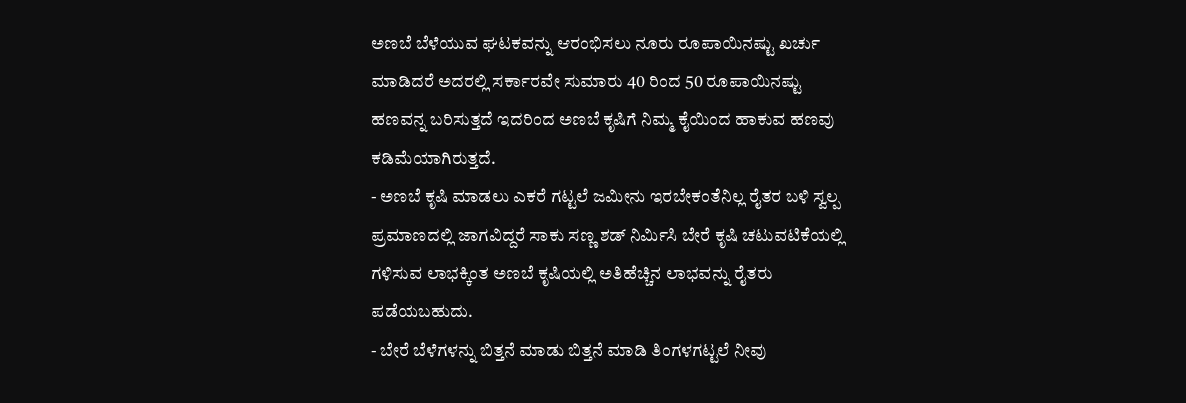ಅಣಬೆ ಬೆಳೆಯುವ ಘಟಕವನ್ನು ಆರಂಭಿಸಲು ನೂರು ರೂಪಾಯಿನಷ್ಟು ಖರ್ಚು ಮಾಡಿದರೆ ಅದರಲ್ಲಿ ಸರ್ಕಾರವೇ ಸುಮಾರು 40 ರಿಂದ 50 ರೂಪಾಯಿನಷ್ಟು ಹಣವನ್ನ ಬರಿಸುತ್ತದೆ ಇದರಿಂದ ಅಣಬೆ ಕೃಷಿಗೆ ನಿಮ್ಮ ಕೈಯಿಂದ ಹಾಕುವ ಹಣವು ಕಡಿಮೆಯಾಗಿರುತ್ತದೆ.
- ಅಣಬೆ ಕೃಷಿ ಮಾಡಲು ಎಕರೆ ಗಟ್ಟಲೆ ಜಮೀನು ಇರಬೇಕಂತೆನಿಲ್ಲ ರೈತರ ಬಳಿ ಸ್ವಲ್ಪ ಪ್ರಮಾಣದಲ್ಲಿ ಜಾಗವಿದ್ದರೆ ಸಾಕು ಸಣ್ಣ ಶಡ್ ನಿರ್ಮಿಸಿ ಬೇರೆ ಕೃಷಿ ಚಟುವಟಿಕೆಯಲ್ಲಿ ಗಳಿಸುವ ಲಾಭಕ್ಕಿಂತ ಅಣಬೆ ಕೃಷಿಯಲ್ಲಿ ಅತಿಹೆಚ್ಚಿನ ಲಾಭವನ್ನು ರೈತರು ಪಡೆಯಬಹುದು.
- ಬೇರೆ ಬೆಳೆಗಳನ್ನು ಬಿತ್ತನೆ ಮಾಡು ಬಿತ್ತನೆ ಮಾಡಿ ತಿಂಗಳಗಟ್ಟಲೆ ನೀವು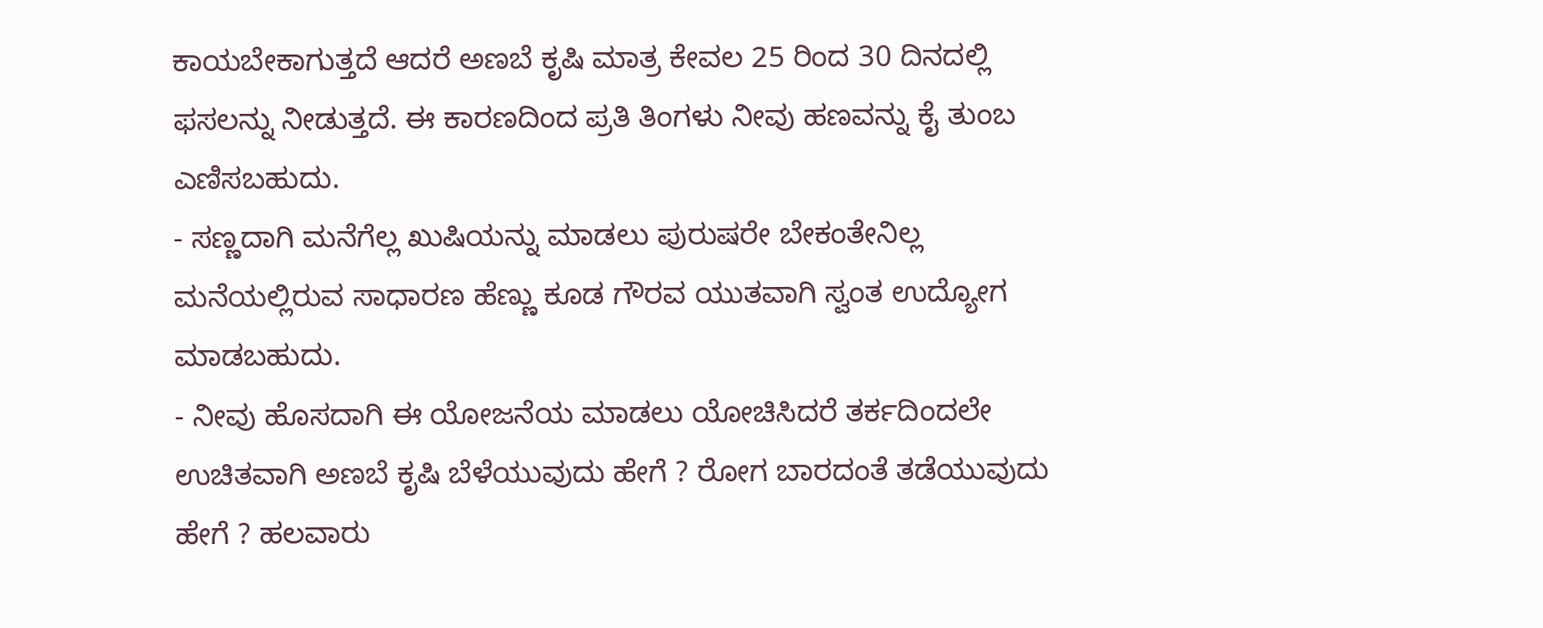ಕಾಯಬೇಕಾಗುತ್ತದೆ ಆದರೆ ಅಣಬೆ ಕೃಷಿ ಮಾತ್ರ ಕೇವಲ 25 ರಿಂದ 30 ದಿನದಲ್ಲಿ ಫಸಲನ್ನು ನೀಡುತ್ತದೆ. ಈ ಕಾರಣದಿಂದ ಪ್ರತಿ ತಿಂಗಳು ನೀವು ಹಣವನ್ನು ಕೈ ತುಂಬ ಎಣಿಸಬಹುದು.
- ಸಣ್ಣದಾಗಿ ಮನೆಗೆಲ್ಲ ಖುಷಿಯನ್ನು ಮಾಡಲು ಪುರುಷರೇ ಬೇಕಂತೇನಿಲ್ಲ ಮನೆಯಲ್ಲಿರುವ ಸಾಧಾರಣ ಹೆಣ್ಣು ಕೂಡ ಗೌರವ ಯುತವಾಗಿ ಸ್ವಂತ ಉದ್ಯೋಗ ಮಾಡಬಹುದು.
- ನೀವು ಹೊಸದಾಗಿ ಈ ಯೋಜನೆಯ ಮಾಡಲು ಯೋಚಿಸಿದರೆ ತರ್ಕದಿಂದಲೇ ಉಚಿತವಾಗಿ ಅಣಬೆ ಕೃಷಿ ಬೆಳೆಯುವುದು ಹೇಗೆ ? ರೋಗ ಬಾರದಂತೆ ತಡೆಯುವುದು ಹೇಗೆ ? ಹಲವಾರು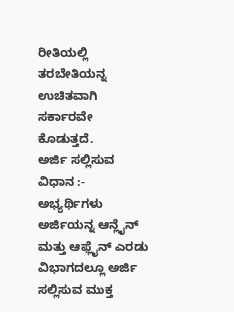ರೀತಿಯಲ್ಲಿ ತರಬೇತಿಯನ್ನ ಉಚಿತವಾಗಿ ಸರ್ಕಾರವೇ ಕೊಡುತ್ತದೆ.
ಅರ್ಜಿ ಸಲ್ಲಿಸುವ ವಿಧಾನ :-
ಅಭ್ಯರ್ಥಿಗಳು ಅರ್ಜಿಯನ್ನ ಆನ್ಲೈನ್ ಮತ್ತು ಆಫ್ಲೈನ್ ಎರಡು ವಿಭಾಗದಲ್ಲೂ ಅರ್ಜಿ ಸಲ್ಲಿಸುವ ಮುಕ್ತ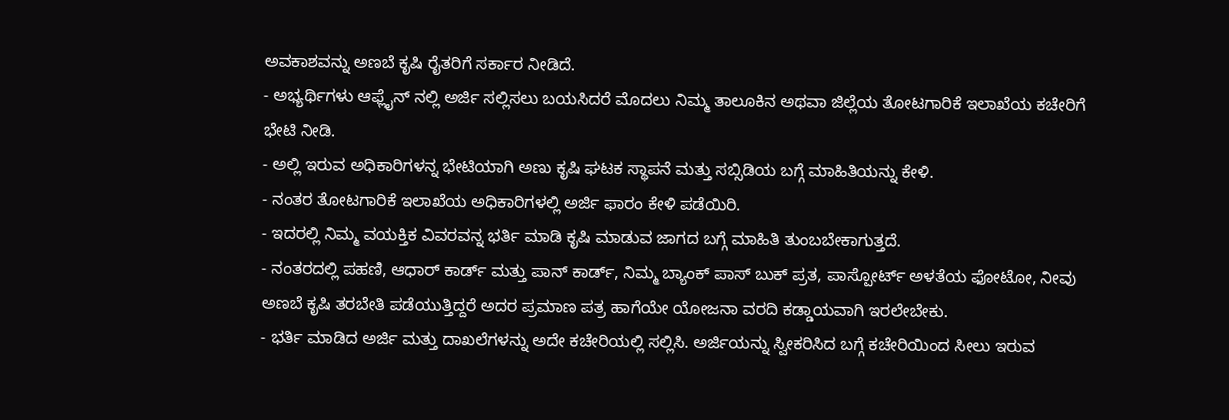ಅವಕಾಶವನ್ನು ಅಣಬೆ ಕೃಷಿ ರೈತರಿಗೆ ಸರ್ಕಾರ ನೀಡಿದೆ.
- ಅಭ್ಯರ್ಥಿಗಳು ಆಫ್ಲೈನ್ ನಲ್ಲಿ ಅರ್ಜಿ ಸಲ್ಲಿಸಲು ಬಯಸಿದರೆ ಮೊದಲು ನಿಮ್ಮ ತಾಲೂಕಿನ ಅಥವಾ ಜಿಲ್ಲೆಯ ತೋಟಗಾರಿಕೆ ಇಲಾಖೆಯ ಕಚೇರಿಗೆ ಭೇಟಿ ನೀಡಿ.
- ಅಲ್ಲಿ ಇರುವ ಅಧಿಕಾರಿಗಳನ್ನ ಭೇಟಿಯಾಗಿ ಅಣು ಕೃಷಿ ಘಟಕ ಸ್ಥಾಪನೆ ಮತ್ತು ಸಬ್ಸಿಡಿಯ ಬಗ್ಗೆ ಮಾಹಿತಿಯನ್ನು ಕೇಳಿ.
- ನಂತರ ತೋಟಗಾರಿಕೆ ಇಲಾಖೆಯ ಅಧಿಕಾರಿಗಳಲ್ಲಿ ಅರ್ಜಿ ಫಾರಂ ಕೇಳಿ ಪಡೆಯಿರಿ.
- ಇದರಲ್ಲಿ ನಿಮ್ಮ ವಯಕ್ತಿಕ ವಿವರವನ್ನ ಭರ್ತಿ ಮಾಡಿ ಕೃಷಿ ಮಾಡುವ ಜಾಗದ ಬಗ್ಗೆ ಮಾಹಿತಿ ತುಂಬಬೇಕಾಗುತ್ತದೆ.
- ನಂತರದಲ್ಲಿ ಪಹಣಿ, ಆಧಾರ್ ಕಾರ್ಡ್ ಮತ್ತು ಪಾನ್ ಕಾರ್ಡ್, ನಿಮ್ಮ ಬ್ಯಾಂಕ್ ಪಾಸ್ ಬುಕ್ ಪ್ರತ, ಪಾಸ್ಪೋರ್ಟ್ ಅಳತೆಯ ಫೋಟೋ, ನೀವು ಅಣಬೆ ಕೃಷಿ ತರಬೇತಿ ಪಡೆಯುತ್ತಿದ್ದರೆ ಅದರ ಪ್ರಮಾಣ ಪತ್ರ ಹಾಗೆಯೇ ಯೋಜನಾ ವರದಿ ಕಡ್ಡಾಯವಾಗಿ ಇರಲೇಬೇಕು.
- ಭರ್ತಿ ಮಾಡಿದ ಅರ್ಜಿ ಮತ್ತು ದಾಖಲೆಗಳನ್ನು ಅದೇ ಕಚೇರಿಯಲ್ಲಿ ಸಲ್ಲಿಸಿ. ಅರ್ಜಿಯನ್ನು ಸ್ವೀಕರಿಸಿದ ಬಗ್ಗೆ ಕಚೇರಿಯಿಂದ ಸೀಲು ಇರುವ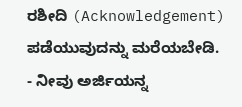ರಶೀದಿ (Acknowledgement) ಪಡೆಯುವುದನ್ನು ಮರೆಯಬೇಡಿ.
- ನೀವು ಅರ್ಜಿಯನ್ನ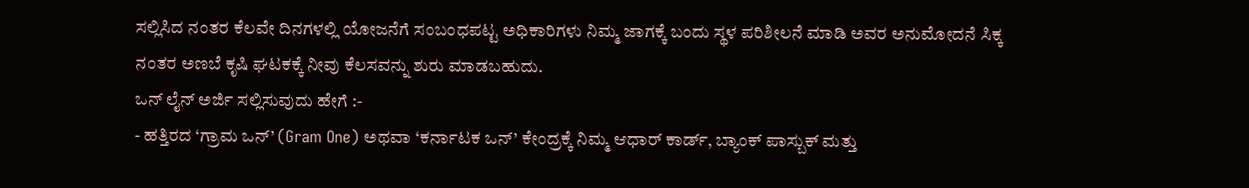ಸಲ್ಲಿಸಿದ ನಂತರ ಕೆಲವೇ ದಿನಗಳಲ್ಲಿ ಯೋಜನೆಗೆ ಸಂಬಂಧಪಟ್ಟ ಅಧಿಕಾರಿಗಳು ನಿಮ್ಮ ಜಾಗಕ್ಕೆ ಬಂದು ಸ್ಥಳ ಪರಿಶೀಲನೆ ಮಾಡಿ ಅವರ ಅನುಮೋದನೆ ಸಿಕ್ಕ ನಂತರ ಅಣಬೆ ಕೃಷಿ ಘಟಕಕ್ಕೆ ನೀವು ಕೆಲಸವನ್ನು ಶುರು ಮಾಡಬಹುದು.
ಒನ್ ಲೈನ್ ಅರ್ಜಿ ಸಲ್ಲಿಸುವುದು ಹೇಗೆ :-
- ಹತ್ತಿರದ ‘ಗ್ರಾಮ ಒನ್’ (Gram One) ಅಥವಾ ‘ಕರ್ನಾಟಕ ಒನ್’ ಕೇಂದ್ರಕ್ಕೆ ನಿಮ್ಮ ಆಧಾರ್ ಕಾರ್ಡ್, ಬ್ಯಾಂಕ್ ಪಾಸ್ಬುಕ್ ಮತ್ತು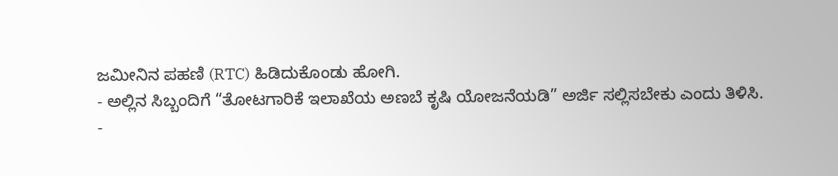ಜಮೀನಿನ ಪಹಣಿ (RTC) ಹಿಡಿದುಕೊಂಡು ಹೋಗಿ.
- ಅಲ್ಲಿನ ಸಿಬ್ಬಂದಿಗೆ “ತೋಟಗಾರಿಕೆ ಇಲಾಖೆಯ ಅಣಬೆ ಕೃಷಿ ಯೋಜನೆಯಡಿ” ಅರ್ಜಿ ಸಲ್ಲಿಸಬೇಕು ಎಂದು ತಿಳಿಸಿ.
-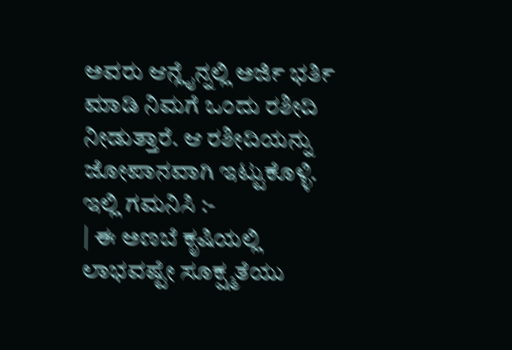ಅವರು ಆನ್ಲೈನ್ನಲ್ಲಿ ಅರ್ಜಿ ಭರ್ತಿ ಮಾಡಿ ನಿಮಗೆ ಒಂದು ರಶೀದಿ ನೀಡುತ್ತಾರೆ. ಆ ರಶೀದಿಯನ್ನು ಜೋಪಾನವಾಗಿ ಇಟ್ಟುಕೊಳ್ಳಿ.
ಇಲ್ಲಿ ಗಮನಿಸಿ :-
| ಈ ಅಣಬೆ ಕೃಷಿಯಲ್ಲಿ ಲಾಭವಷ್ಟೇ ಸೂಕ್ಷ್ಮತೆಯು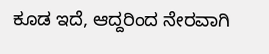ಕೂಡ ಇದೆ, ಆದ್ದರಿಂದ ನೇರವಾಗಿ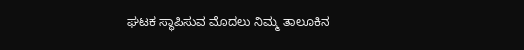ಘಟಕ ಸ್ಥಾಪಿಸುವ ಮೊದಲು ನಿಮ್ಮ ತಾಲೂಕಿನ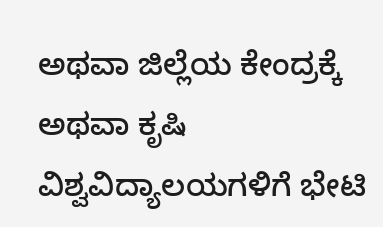ಅಥವಾ ಜಿಲ್ಲೆಯ ಕೇಂದ್ರಕ್ಕೆ ಅಥವಾ ಕೃಷಿ ವಿಶ್ವವಿದ್ಯಾಲಯಗಳಿಗೆ ಭೇಟಿ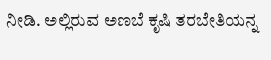ನೀಡಿ. ಅಲ್ಲಿರುವ ಅಣಬೆ ಕೃಷಿ ತರಬೇತಿಯನ್ನ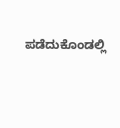ಪಡೆದುಕೊಂಡಲ್ಲಿ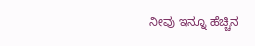ನೀವು ಇನ್ನೂ ಹೆಚ್ಚಿನ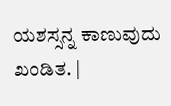ಯಶಸ್ಸನ್ನ ಕಾಣುವುದು ಖಂಡಿತ. |